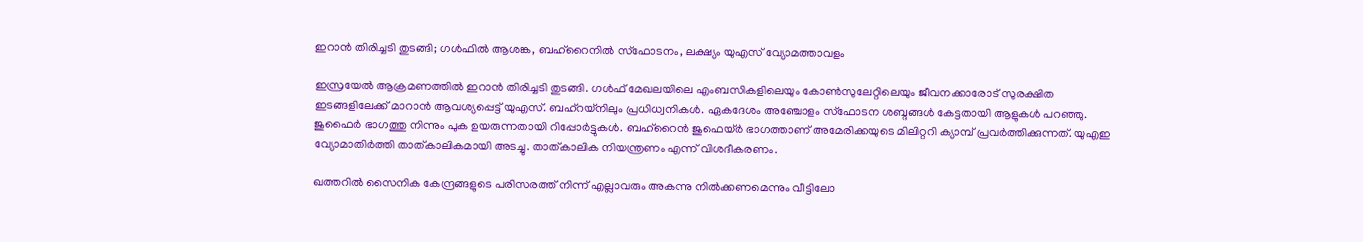ഇറാൻ തിരിച്ചടി തുടങ്ങി; ഗൾഫിൽ ആശങ്ക, ബഹ്റൈനിൽ സ്ഫോടനം, ലക്ഷ്യം യുഎസ് വ്യോമത്താവളം

ഇസ്രയേൽ ആക്രമണത്തിൽ ഇറാൻ തിരിച്ചടി തുടങ്ങി. ഗൾഫ് മേഖലയിലെ എംബസികളിലെയും കോൺസുലേറ്റിലെയും ജീവനക്കാരോട് സുരക്ഷിത ഇടങ്ങളിലേക്ക് മാറാൻ ആവശ്യപ്പെട്ട് യുഎസ്. ബഹ്‌റയ്നിലും പ്രധിധ്വനികൾ. ഏകദേശം അഞ്ചോളം സ്ഫോടന ശബ്ദങ്ങൾ കേട്ടതായി ആളുകൾ പറഞ്ഞു. ജുഫൈർ ഭാഗത്തു നിന്നും പുക ഉയരുന്നതായി റിപ്പോർട്ടുകൾ. ബഹ്‌റൈൻ ജുഫെയ്ർ ഭാഗത്താണ് അമേരിക്കയുടെ മിലിറ്ററി ക്യാമ്പ് പ്രവർത്തിക്കുന്നത്. യുഎഇ വ്യോമാതിർത്തി താത്കാലികമായി അടച്ചു. താത്കാലിക നിയന്ത്രണം എന്ന് വിശദീകരണം.

ഖത്തറിൽ സൈനിക കേന്ദ്രങ്ങളുടെ പരിസരത്ത് നിന്ന് എല്ലാവരും അകന്നു നിൽക്കണമെന്നും വീട്ടിലോ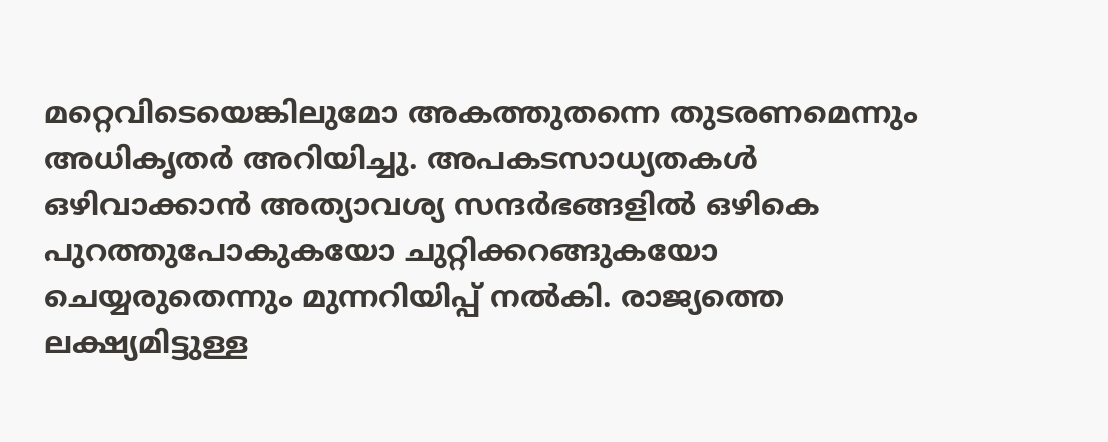മറ്റെവിടെയെങ്കിലുമോ അകത്തുതന്നെ തുടരണമെന്നും അധികൃതർ അറിയിച്ചു. അപകടസാധ്യതകൾ ഒഴിവാക്കാൻ അത്യാവശ്യ സന്ദർഭങ്ങളിൽ ഒഴികെ പുറത്തുപോകുകയോ ചുറ്റിക്കറങ്ങുകയോ ചെയ്യരുതെന്നും മുന്നറിയിപ്പ് നൽകി. രാജ്യത്തെ ലക്ഷ്യമിട്ടുള്ള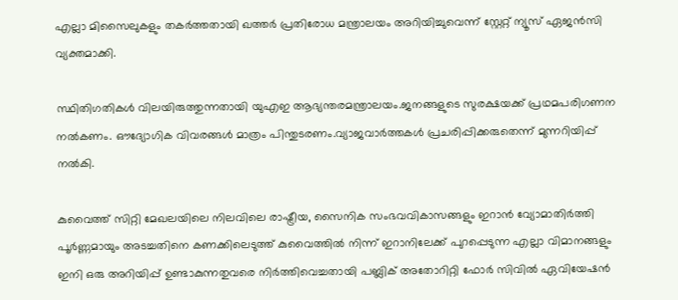എല്ലാ മിസൈലുകളും തകർത്തതായി ഖത്തർ പ്രതിരോധ മന്ത്രാലയം അറിയിച്ചുവെന്ന് സ്റ്റേറ്റ് ന്യൂസ് ഏജൻസി വ്യക്തമാക്കി.

സ്ഥിതിഗതികൾ വിലയിരുത്തുന്നതായി യുഎഇ ആഭ്യന്തരമന്ത്രാലയം.ജനങ്ങളുടെ സുരക്ഷയക്ക് പ്രഥമപരിഗണന നൽകണം. ഔദ്യോഗിക വിവരങ്ങൾ മാത്രം പിന്തുടരണം.വ്യാജവാർത്തകൾ പ്രചരിപ്പിക്കരുതെന്ന് മുന്നറിയിപ്പ് നൽകി.

കുവൈത്ത് സിറ്റി മേഖലയിലെ നിലവിലെ രാഷ്ട്രീയ, സൈനിക സംഭവവികാസങ്ങളും ഇറാൻ വ്യോമാതിർത്തി പൂർണ്ണമായും അടച്ചതിനെ കണക്കിലെടുത്ത് കുവൈത്തിൽ നിന്ന് ഇറാനിലേക്ക് പുറപ്പെടുന്ന എല്ലാ വിമാനങ്ങളും ഇനി ഒരു അറിയിപ്പ് ഉണ്ടാകുന്നതുവരെ നിർത്തിവെച്ചതായി പബ്ലിക് അതോറിറ്റി ഫോർ സിവിൽ ഏവിയേഷൻ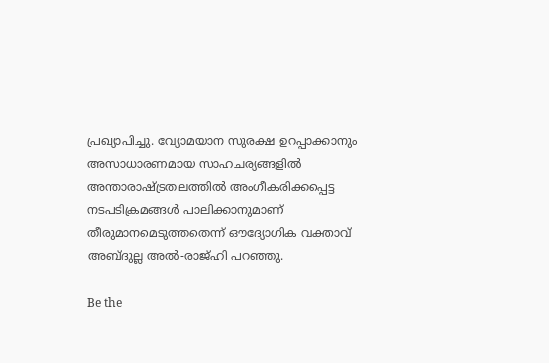പ്രഖ്യാപിച്ചു. വ്യോമയാന സുരക്ഷ ഉറപ്പാക്കാനും അസാധാരണമായ സാഹചര്യങ്ങളിൽ അന്താരാഷ്ട്രതലത്തിൽ അംഗീകരിക്കപ്പെട്ട നടപടിക്രമങ്ങൾ പാലിക്കാനുമാണ് തീരുമാനമെടുത്തതെന്ന് ഔദ്യോഗിക വക്താവ് അബ്ദുല്ല അൽ-രാജ്ഹി പറഞ്ഞു.

Be the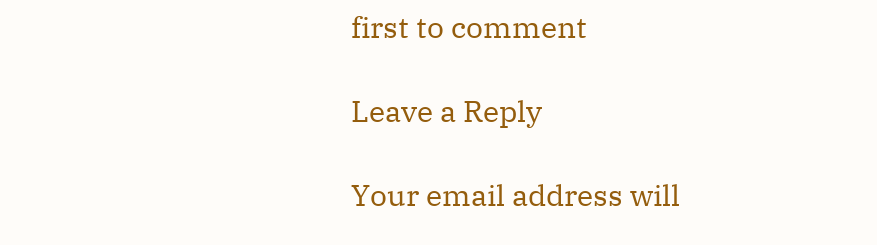first to comment

Leave a Reply

Your email address will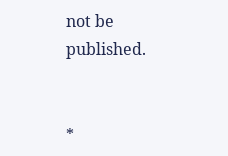not be published.


*